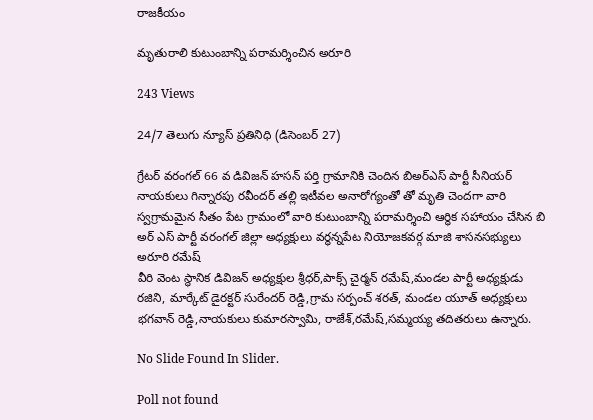రాజకీయం

మృతురాలి కుటుంబాన్ని పరామర్శించిన అరూరి

243 Views

24/7 తెలుగు న్యూస్ ప్రతినిధి (డిసెంబర్ 27)

గ్రేటర్ వరంగల్ 66 వ డివిజన్ హసన్ పర్తి గ్రామానికి చెందిన బిఅర్ఎస్ పార్టీ సీనియర్ నాయకులు గిన్నారపు రవీందర్ తల్లి ఇటీవల అనారోగ్యంతో తో మృతి చెందగా వారి స్వగ్రామమైన సీతం పేట గ్రామంలో వారి కుటుంబాన్ని పరామర్శించి ఆర్ధిక సహాయం చేసిన బి అర్ ఎస్ పార్టీ వరంగల్ జిల్లా అధ్యక్షులు వర్ధన్నపేట నియోజకవర్గ మాజి శాసనసభ్యులు అరూరి రమేష్
వీరి వెంట స్థానిక డివిజన్ అధ్యక్షుల శ్రీధర్,పాక్స్ చైర్మన్ రమేష్,మండల పార్టీ అధ్యక్షుడు రజిని, మార్కేట్ డైరక్టర్ సురేందర్ రెడ్డి,గ్రామ సర్పంచ్ శరత్, మండల యూత్ అధ్యక్షులు భగవాన్ రెడ్డి,నాయకులు కుమారస్వామి, రాజేశ్,రమేష్,సమ్మయ్య తదితరులు ఉన్నారు.

No Slide Found In Slider.

Poll not found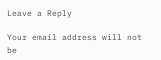Leave a Reply

Your email address will not be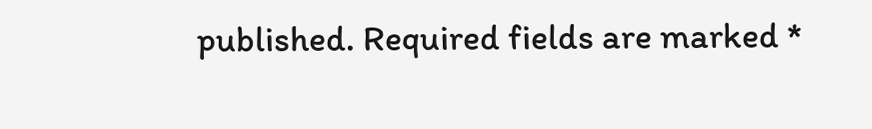published. Required fields are marked *